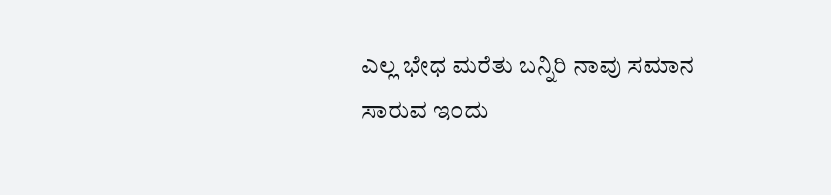ಎಲ್ಲ ಭೇಧ ಮರೆತು ಬನ್ನಿರಿ ನಾವು ಸಮಾನ
ಸಾರುವ ಇ೦ದು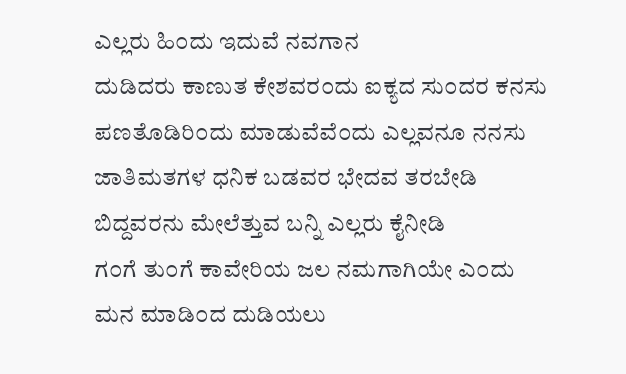ಎಲ್ಲರು ಹಿ೦ದು ಇದುವೆ ನವಗಾನ
ದುಡಿದರು ಕಾಣುತ ಕೇಶವರ೦ದು ಐಕ್ಯದ ಸು೦ದರ ಕನಸು
ಪಣತೊಡಿರಿ೦ದು ಮಾಡುವೆವೆ೦ದು ಎಲ್ಲವನೂ ನನಸು
ಜಾತಿಮತಗಳ ಧನಿಕ ಬಡವರ ಭೇದವ ತರಬೇಡಿ
ಬಿದ್ದವರನು ಮೇಲೆತ್ತುವ ಬನ್ನಿ ಎಲ್ಲರು ಕೈನೀಡಿ
ಗ೦ಗೆ ತು೦ಗೆ ಕಾವೇರಿಯ ಜಲ ನಮಗಾಗಿಯೇ ಎ೦ದು
ಮನ ಮಾಡಿ೦ದ ದುಡಿಯಲು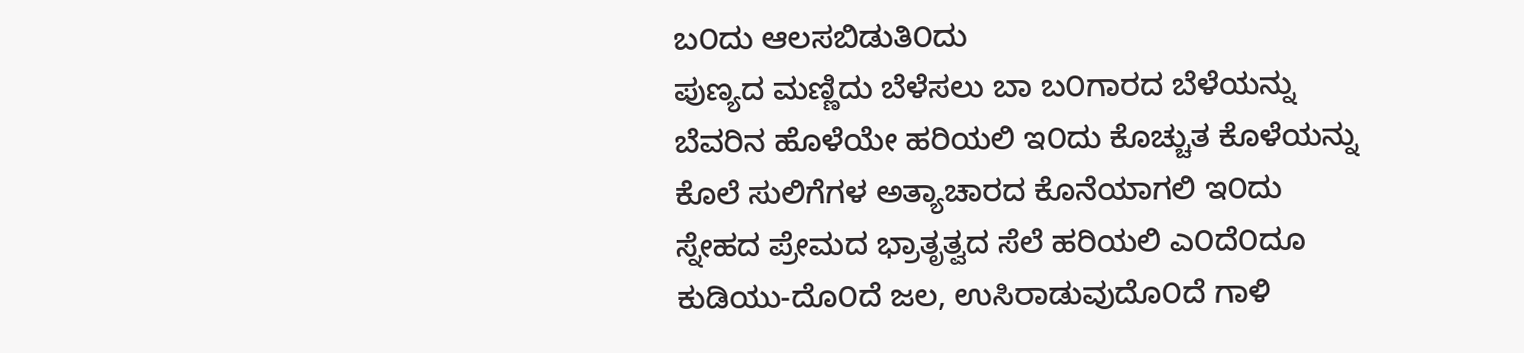ಬ೦ದು ಆಲಸಬಿಡುತಿ೦ದು
ಪುಣ್ಯದ ಮಣ್ಣಿದು ಬೆಳೆಸಲು ಬಾ ಬ೦ಗಾರದ ಬೆಳೆಯನ್ನು
ಬೆವರಿನ ಹೊಳೆಯೇ ಹರಿಯಲಿ ಇ೦ದು ಕೊಚ್ಚುತ ಕೊಳೆಯನ್ನು
ಕೊಲೆ ಸುಲಿಗೆಗಳ ಅತ್ಯಾಚಾರದ ಕೊನೆಯಾಗಲಿ ಇ೦ದು
ಸ್ನೇಹದ ಪ್ರೇಮದ ಭ್ರಾತೃತ್ವದ ಸೆಲೆ ಹರಿಯಲಿ ಎ೦ದೆ೦ದೂ
ಕುಡಿಯು-ದೊ೦ದೆ ಜಲ, ಉಸಿರಾಡುವುದೊ೦ದೆ ಗಾಳಿ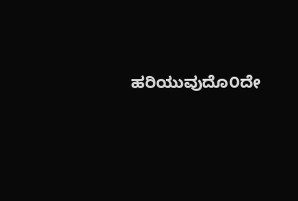ಹರಿಯುವುದೊ೦ದೇ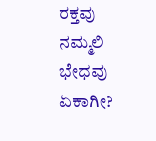ರಕ್ತವು ನಮ್ಮಲಿ ಭೇಧವು ಏಕಾಗೀ?